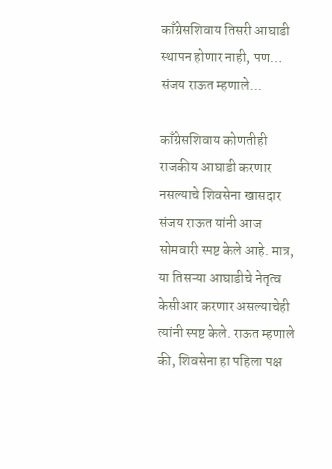काँग्रेसशिवाय तिसरी आघाडी स्थापन होणार नाही, पण… संजय राऊत म्हणाले…

काँग्रेसशिवाय कोणतीही राजकीय आघाडी करणार नसल्याचे शिवसेना खासदार संजय राऊत यांनी आज सोमवारी स्पष्ट केले आहे. मात्र, या तिसऱ्या आघाडीचे नेतृत्व केसीआर करणार असल्याचेही त्यांनी स्पष्ट केले. राऊत म्हणाले की, शिवसेना हा पहिला पक्ष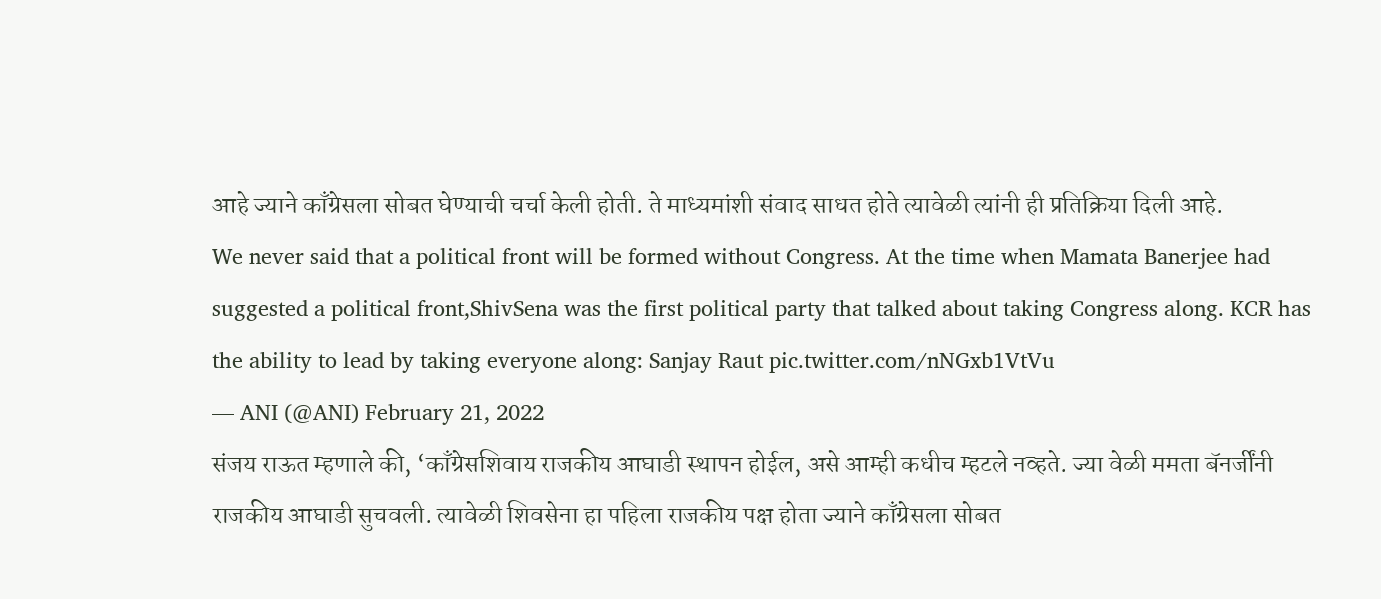आहे ज्याने काँग्रेसला सोबत घेण्याची चर्चा केली होती. ते माध्यमांशी संवाद साधत होते त्यावेळी त्यांनी ही प्रतिक्रिया दिली आहे.
We never said that a political front will be formed without Congress. At the time when Mamata Banerjee had suggested a political front,ShivSena was the first political party that talked about taking Congress along. KCR has the ability to lead by taking everyone along: Sanjay Raut pic.twitter.com/nNGxb1VtVu
— ANI (@ANI) February 21, 2022
संजय राऊत म्हणाले की, ‘काँग्रेसशिवाय राजकीय आघाडी स्थापन होईल, असे आम्ही कधीच म्हटले नव्हते. ज्या वेळी ममता बॅनर्जींनी राजकीय आघाडी सुचवली. त्यावेळी शिवसेना हा पहिला राजकीय पक्ष होता ज्याने काँग्रेसला सोबत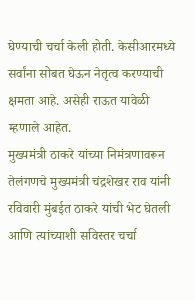घेण्याची चर्चा केली होती. केसीआरमध्ये सर्वांना सोबत घेऊन नेतृत्व करण्याची क्षमता आहे. असेही राऊत यावेळी म्हणाले आहेत.
मुख्यमंत्री ठाकरे यांच्या निमंत्रणावरून तेलंगणचे मुख्यमंत्री चंद्रशेखर राव यांनी रविवारी मुंबईत ठाकरे यांची भेट घेतली आणि त्यांच्याशी सविस्तर चर्चा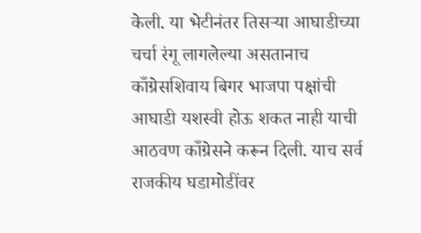केली. या भेटीनंतर तिसऱ्या आघाडीच्या चर्चा रंगू लागलेल्या असतानाच काँग्रेसशिवाय बिगर भाजपा पक्षांची आघाडी यशस्वी होऊ शकत नाही याची आठवण काँग्रेसने करून दिली. याच सर्व राजकीय घडामोडींवर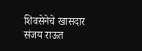शिवसेनेचे खासदार संजय राऊत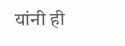यांनी ही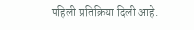पहिली प्रतिक्रिया दिली आहे.